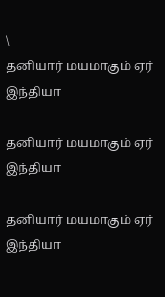\
தனியார் மயமாகும் ஏர் இந்தியா

தனியார் மயமாகும் ஏர் இந்தியா

தனியார் மயமாகும் ஏர் இந்தியா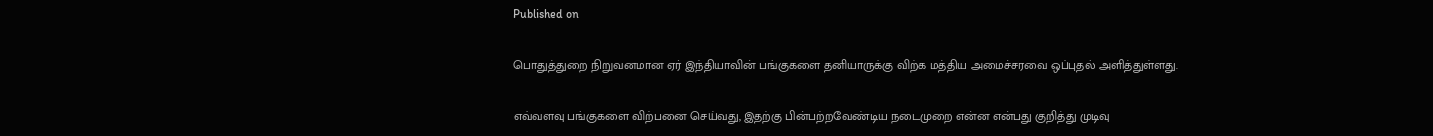Published on

பொதுத்துறை நிறுவனமான ஏர் இந்தியாவின் பங்குகளை தனியாருக்கு விற்க மத்திய அமைச்சரவை ஒப்புதல் அளித்துள்ளது.

எவ்வளவு பங்குகளை விற்பனை செய்வது, இதற்கு பின்பற்றவேண்டிய நடைமுறை என்ன என்பது குறித்து முடிவு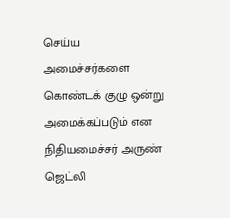செய்ய அமைச்சர்களை கொண்டக் குழு ஒன்று அமைக்கப்படும் என நிதியமைச்சர் அருண் ஜெட்லி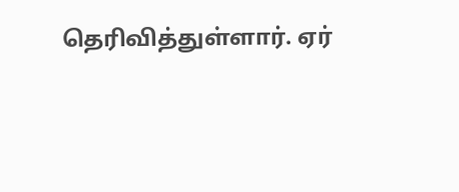தெரிவித்துள்ளார். ஏர்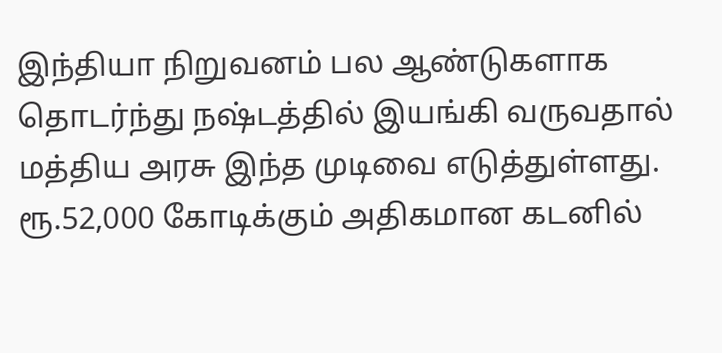இந்தியா நிறுவனம் பல ஆண்டுகளாக தொடர்ந்து நஷ்டத்தில் இயங்கி வருவதால் மத்திய அரசு இந்த முடிவை எடுத்துள்ளது. ரூ.52,000 கோடிக்கும் அதிகமான கடனில்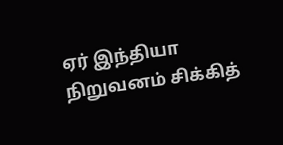ஏர் இந்தியா நிறுவனம் சிக்கித்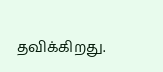தவிக்கிறது.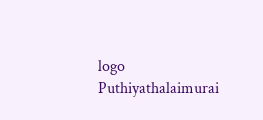logo
Puthiyathalaimurai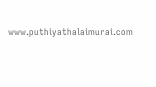www.puthiyathalaimurai.com